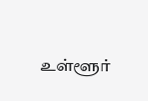உள்ளூர்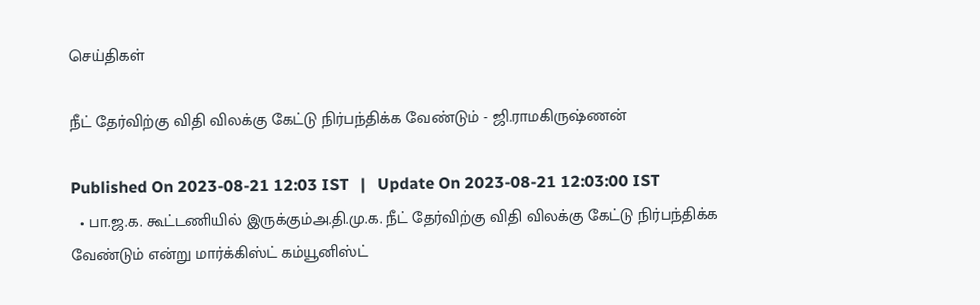செய்திகள்

நீட் தேர்விற்கு விதி விலக்கு கேட்டு நிர்பந்திக்க வேண்டும் - ஜி.ராமகிருஷ்ணன்

Published On 2023-08-21 12:03 IST   |   Update On 2023-08-21 12:03:00 IST
  • பா.ஜ.க. கூட்டணியில் இருக்கும்அ.தி.மு.க. நீட் தேர்விற்கு விதி விலக்கு கேட்டு நிர்பந்திக்க வேண்டும் என்று மார்க்கிஸ்ட் கம்யூனிஸ்ட்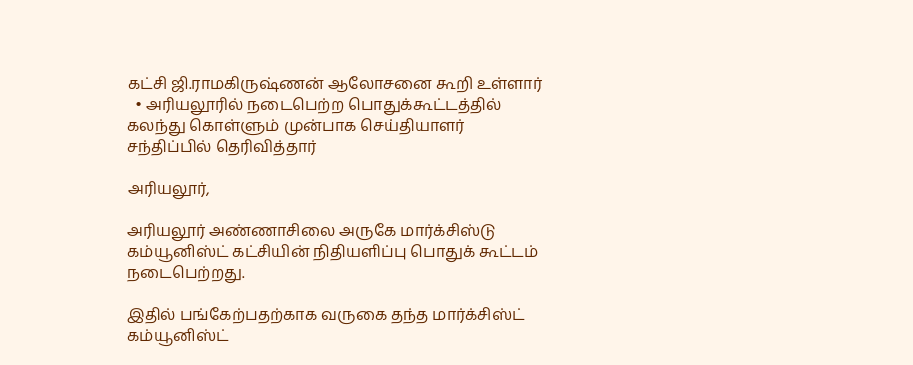கட்சி ஜி.ராமகிருஷ்ணன் ஆலோசனை கூறி உள்ளார்
  • அரியலூரில் நடைபெற்ற பொதுக்கூட்டத்தில் கலந்து கொள்ளும் முன்பாக செய்தியாளர் சந்திப்பில் தெரிவித்தார்

அரியலூர்,

அரியலூர் அண்ணாசிலை அருகே மார்க்சிஸ்டு கம்யூனிஸ்ட் கட்சியின் நிதியளிப்பு பொதுக் கூட்டம் நடைபெற்றது.

இதில் பங்கேற்பதற்காக வருகை தந்த மார்க்சிஸ்ட் கம்யூனிஸ்ட்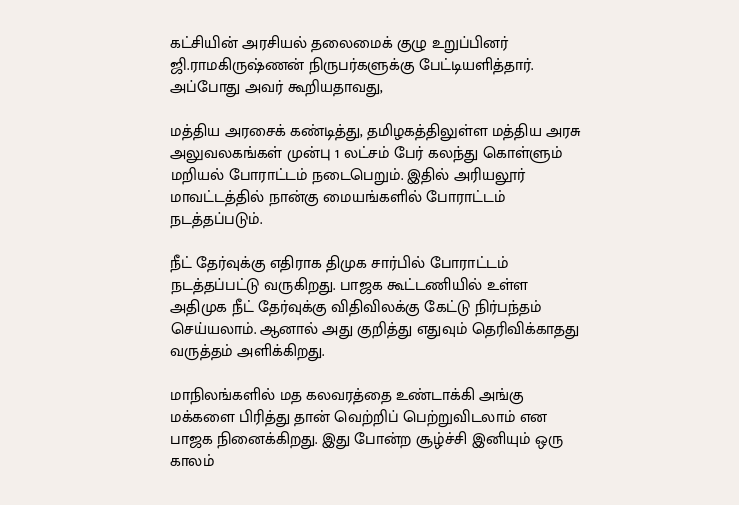கட்சியின் அரசியல் தலைமைக் குழு உறுப்பினர் ஜி.ராமகிருஷ்ணன் நிருபர்களுக்கு பேட்டியளித்தார். அப்போது அவர் கூறியதாவது,

மத்திய அரசைக் கண்டித்து, தமிழகத்திலுள்ள மத்திய அரசு அலுவலகங்கள் முன்பு 1 லட்சம் பேர் கலந்து கொள்ளும் மறியல் போராட்டம் நடைபெறும். இதில் அரியலூர் மாவட்டத்தில் நான்கு மையங்களில் போராட்டம் நடத்தப்படும்.

நீட் தேர்வுக்கு எதிராக திமுக சார்பில் போராட்டம் நடத்தப்பட்டு வருகிறது. பாஜக கூட்டணியில் உள்ள அதிமுக நீட் தேர்வுக்கு விதிவிலக்கு கேட்டு நிர்பந்தம் செய்யலாம். ஆனால் அது குறித்து எதுவும் தெரிவிக்காதது வருத்தம் அளிக்கிறது.

மாநிலங்களில் மத கலவரத்தை உண்டாக்கி அங்கு மக்களை பிரித்து தான் வெற்றிப் பெற்றுவிடலாம் என பாஜக நினைக்கிறது. இது போன்ற சூழ்ச்சி இனியும் ஒரு காலம்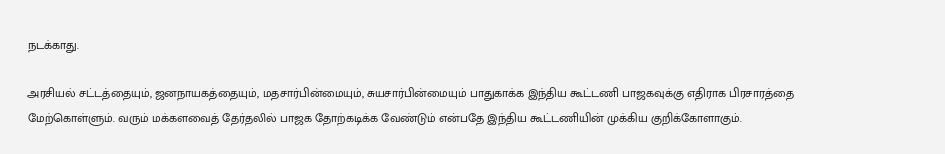நடக்காது.

அரசியல் சட்டத்தையும், ஜனநாயகத்தையும், மதசார்பின்மையும், சுயசார்பின்மையும் பாதுகாக்க இந்திய கூட்டணி பாஜகவுக்கு எதிராக பிரசாரத்தை மேற்கொள்ளும். வரும் மக்களவைத் தேர்தலில் பாஜக தோற்கடிக்க வேண்டும் என்பதே இந்திய கூட்டணியின் முக்கிய குறிக்கோளாகும்.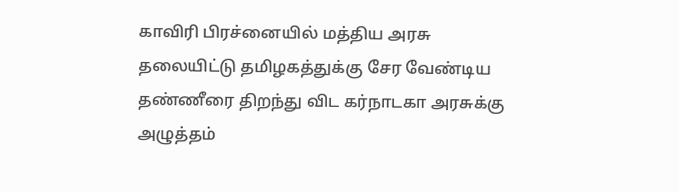காவிரி பிரச்னையில் மத்திய அரசு தலையிட்டு தமிழகத்துக்கு சேர வேண்டிய தண்ணீரை திறந்து விட கர்நாடகா அரசுக்கு அழுத்தம்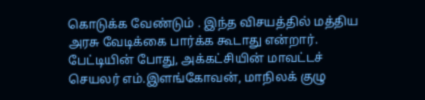கொடுக்க வேண்டும் . இந்த விசயத்தில் மத்திய அரசு வேடிக்கை பார்க்க கூடாது என்றார். பேட்டியின் போது, அக்கட்சியின் மாவட்டச் செயலர் எம்.இளங்கோவன், மாநிலக் குழு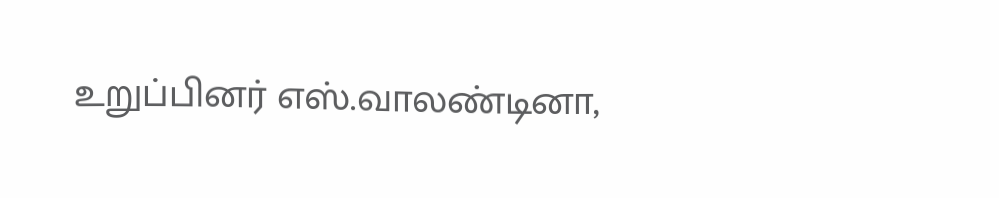உறுப்பினர் எஸ்.வாலண்டினா,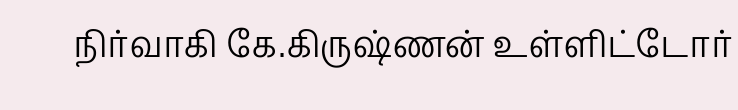நிர்வாகி கே.கிருஷ்ணன் உள்ளிட்டோர்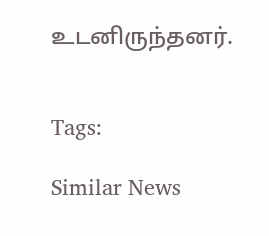உடனிருந்தனர்.


Tags:

Similar News